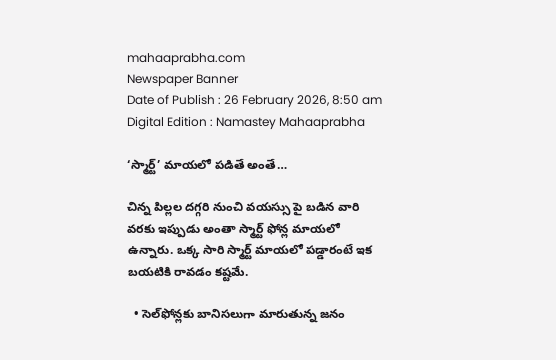mahaaprabha.com
Newspaper Banner
Date of Publish : 26 February 2026, 8:50 am Digital Edition : Namastey Mahaaprabha

‘స్మార్ట్‌’ మాయలో పడితే అంతే…

చిన్న పిల్లల దగ్గరి నుంచి వయస్సు పై బడిన వారి వరకు ఇప్పుడు అంతా స్మార్ట్‌ ఫోన్ల మాయలో ఉన్నారు. ఒక్క సారి స్మార్ట్‌ మాయలో పడ్డారంటే ఇక బయటికి రావడం కష్టమే.

  • సెల్‌ఫోన్లకు బానిసలుగా మారుతున్న జనం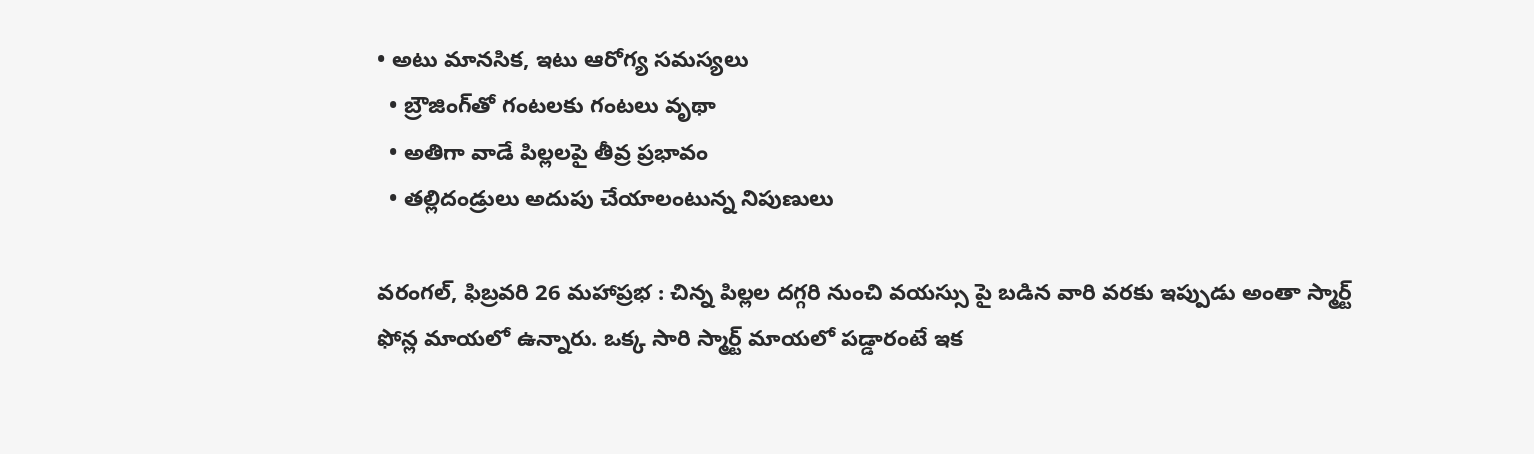• అటు మానసిక, ఇటు ఆరోగ్య సమస్యలు
  • బ్రౌజింగ్‌తో గంటలకు గంటలు వృథా
  • అతిగా వాడే పిల్లలపై తీవ్ర ప్రభావం
  • తల్లిదండ్రులు అదుపు చేయాలంటున్న నిపుణులు

వరంగల్, ఫిబ్రవరి 26 మహాప్రభ : చిన్న పిల్లల దగ్గరి నుంచి వయస్సు పై బడిన వారి వరకు ఇప్పుడు అంతా స్మార్ట్‌ ఫోన్ల మాయలో ఉన్నారు. ఒక్క సారి స్మార్ట్‌ మాయలో పడ్డారంటే ఇక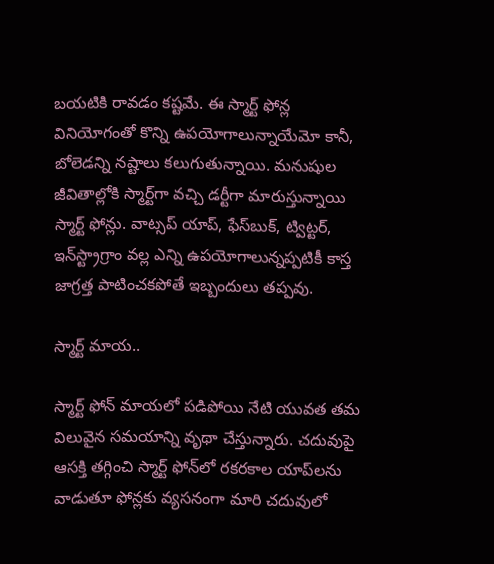బయటికి రావడం కష్టమే. ఈ స్మార్ట్‌ ఫోన్ల వినియోగంతో కొన్ని ఉపయోగాలున్నాయేమో కానీ, బోలెడన్ని నష్టాలు కలుగుతున్నాయి. మనుషుల జీవితాల్లోకి స్మార్ట్‌గా వచ్చి డర్టీగా మారుస్తున్నాయి స్మార్ట్‌ ఫోన్లు. వాట్సప్‌ యాప్‌, ఫేస్‌బుక్‌, ట్విట్టర్‌, ఇన్‌స్ట్రాగ్రాం వల్ల ఎన్ని ఉపయోగాలున్నప్పటికీ కాస్త జాగ్రత్త పాటించకపోతే ఇబ్బందులు తప్పవు.

స్మార్ట్‌ మాయ..

స్మార్ట్‌ ఫోన్‌ మాయలో పడిపోయి నేటి యువత తమ విలువైన సమయాన్ని వృథా చేస్తున్నారు. చదువుపై ఆసక్తి తగ్గించి స్మార్ట్‌ ఫోన్‌లో రకరకాల యాప్‌లను వాడుతూ ఫోన్లకు వ్యసనంగా మారి చదువులో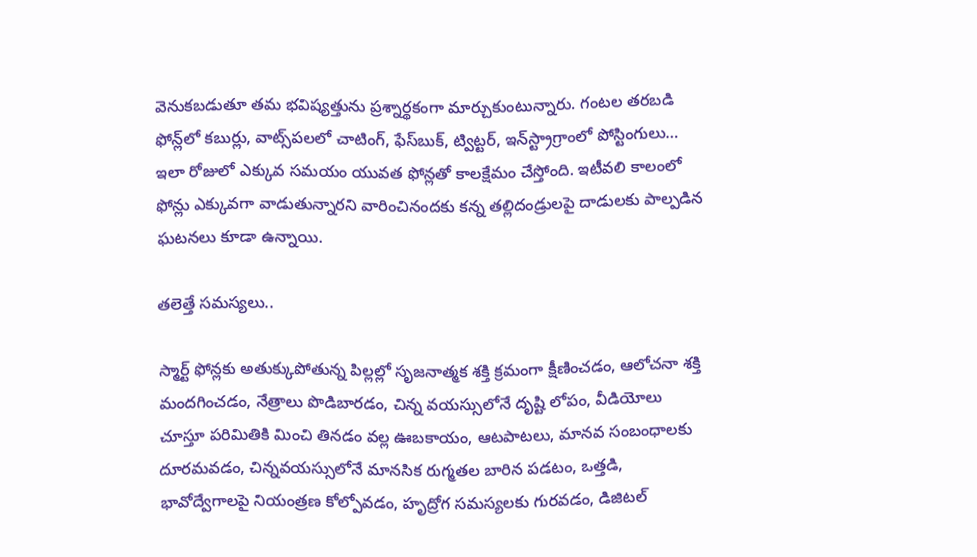వెనుకబడుతూ తమ భవిష్యత్తును ప్రశ్నార్థకంగా మార్చుకుంటున్నారు. గంటల తరబడి ఫోన్ల్‌లో కబుర్లు, వాట్స్‌పలలో చాటింగ్‌, ఫేస్‌బుక్‌, ట్విట్టర్‌, ఇన్‌స్ట్రాగ్రాంలో పోస్టింగులు… ఇలా రోజులో ఎక్కువ సమయం యువత ఫోన్లతో కాలక్షేమం చేస్తోంది. ఇటీవలి కాలంలో ఫోన్లు ఎక్కువగా వాడుతున్నారని వారించినందకు కన్న తల్లిదండ్రులపై దాడులకు పాల్పడిన ఘటనలు కూడా ఉన్నాయి.

తలెత్తే సమస్యలు..

స్మార్ట్‌ ఫోన్లకు అతుక్కుపోతున్న పిల్లల్లో సృజనాత్మక శక్తి క్రమంగా క్షీణించడం, ఆలోచనా శక్తి మందగించడం, నేత్రాలు పొడిబారడం, చిన్న వయస్సులోనే దృష్టి లోపం, వీడియోలు చూస్తూ పరిమితికి మించి తినడం వల్ల ఊబకాయం, ఆటపాటలు, మానవ సంబంధాలకు దూరమవడం, చిన్నవయస్సులోనే మానసిక రుగ్మతల బారిన పడటం, ఒత్తడి, భావోద్వేగాలపై నియంత్రణ కోల్పోవడం, హృద్రోగ సమస్యలకు గురవడం, డిజిటల్‌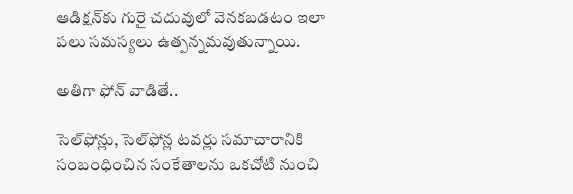ఆడిక్షన్‌కు గురై చదువులో వెనకబడటం ఇలా పలు సమస్యలు ఉత్పన్నమవుతున్నాయి.

అతిగా ఫోన్‌ వాడితే..

సెల్‌ఫోన్లు, సెల్‌ఫోన్ల టవర్లు సమాచారానికి సంబంధించిన సంకేతాలను ఒకచోటి నుంచి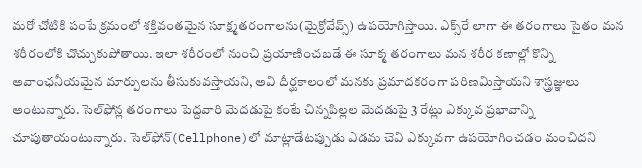మరో చోటికి పంపే క్రమంలో శక్తివంతమైన సూక్ష్మతరంగాలను(మైక్రోవేవ్స్‌) ఉపయోగిస్తాయి. ఎక్స్‌రే లాగా ఈ తరంగాలు సైతం మన శరీరంలోకి చొచ్చుకుపోతాయి. ఇలా శరీరంలో నుంచి ప్రయాణించబడే ఈ సూక్మ తరంగాలు మన శరీర కణాల్లో కొన్ని అవాంఛనీయమైన మార్పులను తీసుకువస్తాయని, అవి దీర్ఘకాలంలో మనకు ప్రమాదకరంగా పరిణమిస్తాయని శాస్త్రజ్ఞులు అంటున్నారు. సెల్‌ఫోన్ల తరంగాలు పెద్దవారి మెదడుపై కంటే చిన్నపిల్లల మెదడుపై 3 రేట్లు ఎక్కువ ప్రభావాన్ని చూపుతాయంటున్నారు. సెల్‌ఫోన్‌(Cellphone)లో మాట్లాడేటప్పుడు ఎడమ చెవి ఎక్కువగా ఉపయోగించడం మంచిదని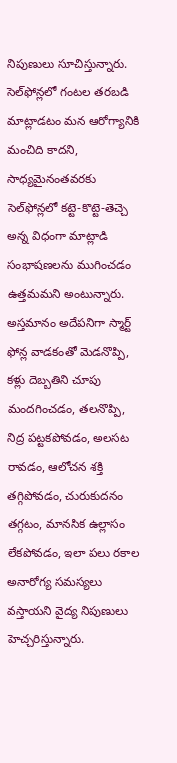నిపుణులు సూచిస్తున్నారు. సెల్‌ఫోన్లలో గంటల తరబడి మాట్లాడటం మన ఆరోగ్యానికి మంచిది కాదని, సాధ్యమైనంతవరకు సెల్‌ఫోన్లలో కట్టె-కొట్టె-తెచ్చె అన్న విధంగా మాట్లాడి సంభాషణలను ముగించడం ఉత్తమమని అంటున్నారు. అస్తమానం అదేపనిగా స్మార్ట్‌ ఫోన్ల వాడకంతో మెడనొప్పి, కళ్లు దెబ్బతిని చూపు మందగించడం, తలనొప్పి, నిద్ర పట్టకపోవడం, అలసట రావడం, ఆలోచన శక్తి తగ్గిపోవడం, చురుకుదనం తగ్గటం, మానసిక ఉల్లాసం లేకపోవడం, ఇలా పలు రకాల అనారోగ్య సమస్యలు వస్తాయని వైద్య నిపుణులు హెచ్చరిస్తున్నారు.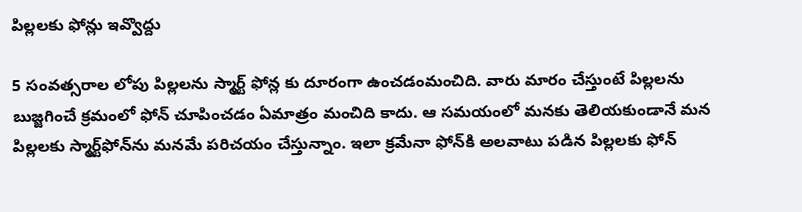పిల్లలకు ఫోన్లు ఇవ్వొద్దు

5 సంవత్సరాల లోపు పిల్లలను స్మార్ట్‌ ఫోన్ల కు దూరంగా ఉంచడంమంచిది. వారు మారం చేస్తుంటే పిల్లలను బుజ్జగించే క్రమంలో ఫోన్‌ చూపించడం ఏమాత్రం మంచిది కాదు. ఆ సమయంలో మనకు తెలియకుండానే మన పిల్లలకు స్మార్ట్‌ఫోన్‌ను మనమే పరిచయం చేస్తున్నాం. ఇలా క్రమేనా ఫోన్‌కి అలవాటు పడిన పిల్లలకు ఫోన్‌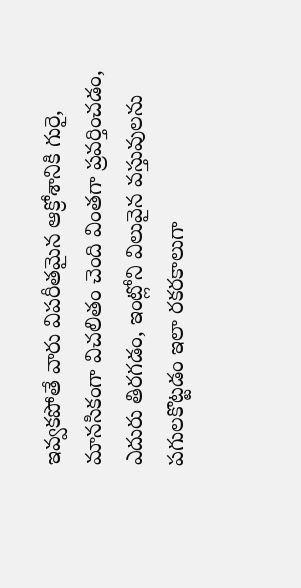ఇవ్వకపోతే వారు విపరీతమైన ఆక్రోశానికి గురై, మానసికంగా విచలితం చెంది వింతగా ప్రవర్తించడం, ఎదురు తిరగడం, ఇంట్లోని విలువైన వస్తువులను పగులకొట్టడం ఇలా రకరకాలుగా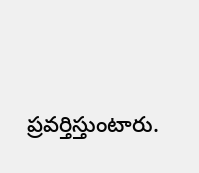ప్రవర్తిస్తుంటారు.